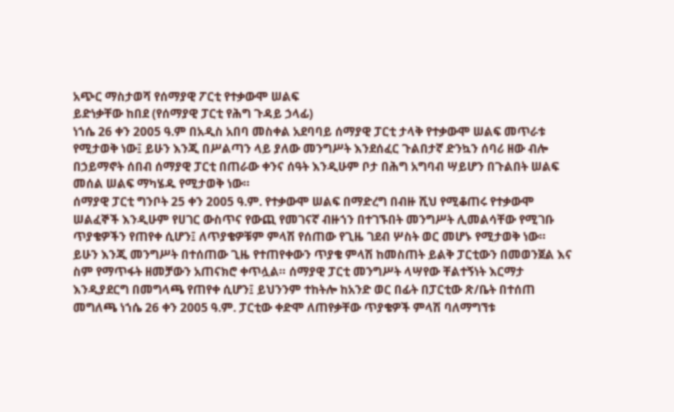አጭር ማስታወሻ የሰማያዊ ፖርቲ የተቃውሞ ሠልፍ
ይድነቃቸው ከበደ (የሰማያዊ ፓርቲ የሕግ ጉዳይ ኃላፊ)
ነኀሴ 26 ቀን 2005 ዓ.ም በአዲስ አበባ መስቀል አደባባይ ሰማያዊ ፓርቲ ታላቅ የተቃውሞ ሠልፍ መጥራቱ የሚታወቅ ነው፤ ይሁን እንጂ በሥልጣን ላይ ያለው መንግሥት እንደሰፈር ጉልበታኛ ድንኳን ሰባሪ ዘው ብሎ በኃይማኖት ሰበብ ሰማያዊ ፓርቲ በጠራው ቀንና ሰዓት እንዲሁም ቦታ በሕግ አግባብ ሣይሆን በጉልበት ሠልፍ መሰል ሠልፍ ማካሄዱ የሚታወቅ ነው።
ሰማያዊ ፓርቲ ግንቦት 25 ቀን 2005 ዓ.ም. የተቃውሞ ሠልፍ በማድረግ በብዙ ሺህ የሚቆጠሩ የተቃውሞ ሠልፈኞች እንዲሁም የሀገር ውስጥና የውጪ የመገናኛ ብዙኀን በተገኙበት መንግሥት ሊመልሳቸው የሚገቡ ጥያቄዎችን የጠየቀ ሲሆን፤ ለጥያቄዎቹም ምላሽ የሰጠው የጊዜ ገደብ ሦስት ወር መሆኑ የሚታወቅ ነው።
ይሁን እንጂ መንግሥት በተሰጠው ጊዜ የተጠየቀውን ጥያቄ ምላሽ ከመስጠት ይልቅ ፓርቲውን በመወንጀል እና ስም የማጥፋት ዘመቻውን አጠናክሮ ቀጥሏል። ሰማያዊ ፓርቲ መንግሥት ላሣየው ቸልተኝነት እርማታ እንዲያደርግ በመግላጫ የጠየቀ ሲሆን፤ ይህንንም ተከትሎ ከአንድ ወር በፊት በፓርቲው ጽ/ቤት በተሰጠ መግለጫ ነኀሴ 26 ቀን 2005 ዓ.ም. ፓርቲው ቀድሞ ለጠየቃቸው ጥያቄዎች ምላሽ ባለማግኘቱ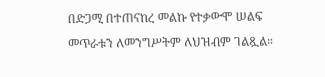በድጋሚ በተጠናከረ መልኩ የተቃውሞ ሠልፍ መጥራቱን ለመንግሥትም ለህዝብም ገልጿል።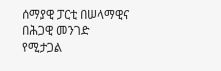ሰማያዊ ፓርቲ በሠላማዊና በሕጋዊ መንገድ የሚታጋል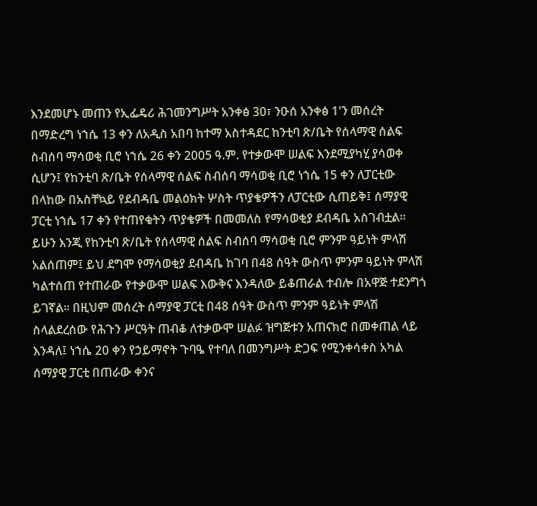እንደመሆኑ መጠን የኢፌዴሪ ሕገመንግሥት አንቀፅ 30፣ ንዑሰ አንቀፅ 1'ን መሰረት በማድረግ ነኀሴ 13 ቀን ለአዲስ አበባ ከተማ አስተዳደር ከንቲባ ጽ/ቤት የሰላማዊ ሰልፍ ስብሰባ ማሳወቂ ቢሮ ነኀሴ 26 ቀን 2005 ዓ.ም. የተቃውሞ ሠልፍ እንደሚያካሂ ያሳወቀ ሲሆን፤ የከንቲባ ጽ/ቤት የሰላማዊ ሰልፍ ስብሰባ ማሳወቂ ቢሮ ነኀሴ 15 ቀን ለፓርቲው በላከው በአስቸኳይ የደብዳቤ መልዕክት ሦስት ጥያቄዎችን ለፓርቲው ሲጠይቅ፤ ሰማያዊ ፓርቲ ነኀሴ 17 ቀን የተጠየቁትን ጥያቄዎች በመመለስ የማሳወቂያ ደብዳቤ አስገብቷል።
ይሁን እንጂ የከንቲባ ጽ/ቤት የሰላማዊ ሰልፍ ስብሰባ ማሳወቂ ቢሮ ምንም ዓይነት ምላሽ አልሰጠም፤ ይህ ደግሞ የማሳወቂያ ደብዳቤ ከገባ በ48 ሰዓት ውስጥ ምንም ዓይነት ምላሽ ካልተሰጠ የተጠራው የተቃውሞ ሠልፍ እውቅና እንዳለው ይቆጠራል ተብሎ በአዋጅ ተደንግጎ ይገኛል። በዚህም መሰረት ሰማያዊ ፓርቲ በ48 ሰዓት ውስጥ ምንም ዓይነት ምላሽ ስላልደረሰው የሕጉን ሥርዓት ጠብቆ ለተቃውሞ ሠልፉ ዝግጅቱን አጠናክሮ በመቀጠል ላይ እንዳለ፤ ነኀሴ 20 ቀን የኃይማኖት ጉባዔ የተባለ በመንግሥት ድጋፍ የሚንቀሳቀስ አካል ሰማያዊ ፓርቲ በጠራው ቀንና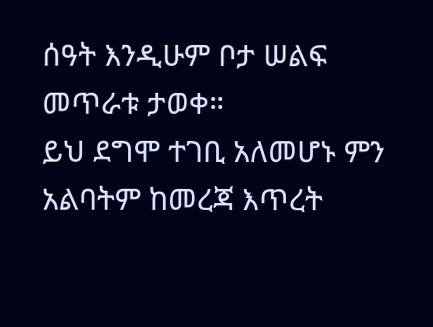ሰዓት እንዲሁም ቦታ ሠልፍ መጥራቱ ታወቀ።
ይህ ደግሞ ተገቢ አለመሆኑ ምን አልባትም ከመረጃ እጥረት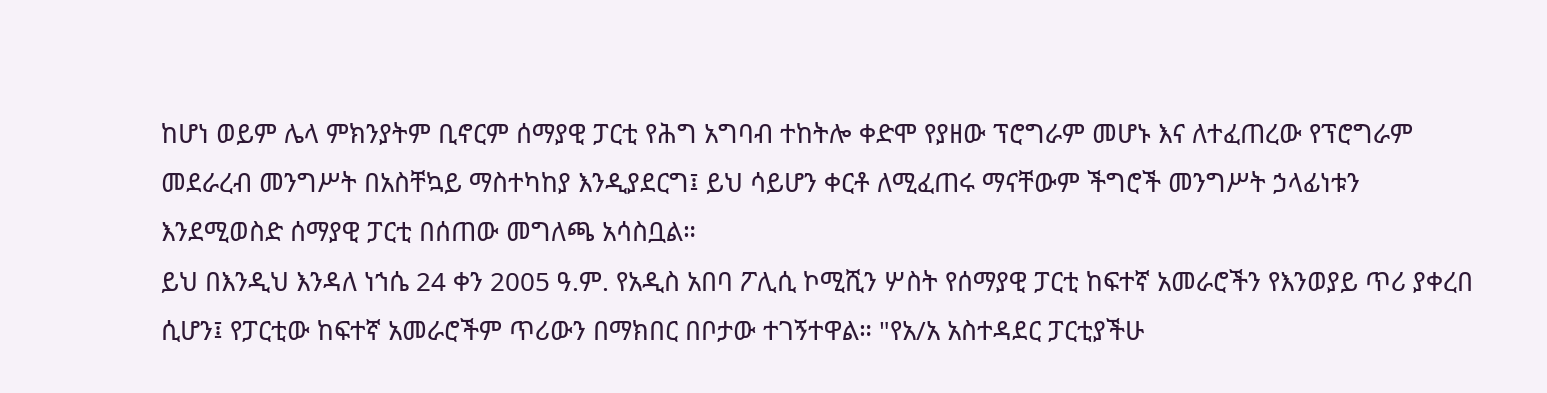ከሆነ ወይም ሌላ ምክንያትም ቢኖርም ሰማያዊ ፓርቲ የሕግ አግባብ ተከትሎ ቀድሞ የያዘው ፕሮግራም መሆኑ እና ለተፈጠረው የፕሮግራም መደራረብ መንግሥት በአስቸኳይ ማስተካከያ እንዲያደርግ፤ ይህ ሳይሆን ቀርቶ ለሚፈጠሩ ማናቸውም ችግሮች መንግሥት ኃላፊነቱን እንደሚወስድ ሰማያዊ ፓርቲ በሰጠው መግለጫ አሳስቧል።
ይህ በእንዲህ እንዳለ ነኀሴ 24 ቀን 2005 ዓ.ም. የአዲስ አበባ ፖሊሲ ኮሚሺን ሦስት የሰማያዊ ፓርቲ ከፍተኛ አመራሮችን የእንወያይ ጥሪ ያቀረበ ሲሆን፤ የፓርቲው ከፍተኛ አመራሮችም ጥሪውን በማክበር በቦታው ተገኝተዋል። "የአ/አ አስተዳደር ፓርቲያችሁ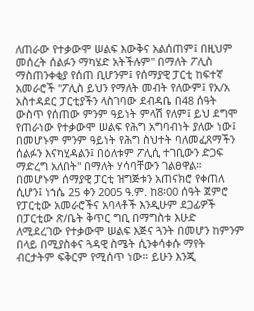ለጠራው የተቃውሞ ሠልፍ እውቅና አልሰጠም፤ በዚህም መሰረት ሰልፉን ማካሄድ አትችሉም" በማለት ፖሊስ ማስጠንቀቂያ የሰጠ ቢሆንም፤ የሰማያዊ ፓርቲ ከፍተኛ አመራሮች "ፖሊስ ይህን የማለት መብት የለውም፤ የአ/አ አስተዳደር ፓርቲያችን ላስገባው ደብዳቤ በ48 ሰዓት ውስጥ የሰጠው ምንም ዓይነት ምላሽ የለም፤ ይህ ደግሞ የጠራነው የተቃውሞ ሠልፍ የሕግ አግባብነት ያለው ነው፤ በመሆኑም ምንም ዓይነት የሕግ ስህተት ባለመፈጸማችን ሰልፉን እናካሂዳልን፤ በዕለቱም ፖሊሲ ተገቢውን ድጋፍ ማድረግ አለበት" በማለት ሃሳባቸውን ገልፀዋል።
በመሆኑም ሰማያዊ ፓርቲ ዝግጅቱን አጠናክሮ የቀጠለ ሲሆን፤ ነኀሴ 25 ቀን 2005 ዓ.ም. ከ8፡00 ሰዓት ጀምሮ የፓርቲው አመራሮችና አባላቶች እንዲሁም ደጋፊዎች በፓርቲው ጽ/ቤት ቅጥር ግቢ በማግስቱ እሁድ ለሚደረገው የተቃውሞ ሠልፍ እጅና ጓንት በመሆን ከምንም በላይ በሚያስቀና ጓዳዊ ስሜት ሲንቀሳቀሱ ማየት ብርታትም ፍቅርም የሚሰጥ ነው። ይሁን እንጂ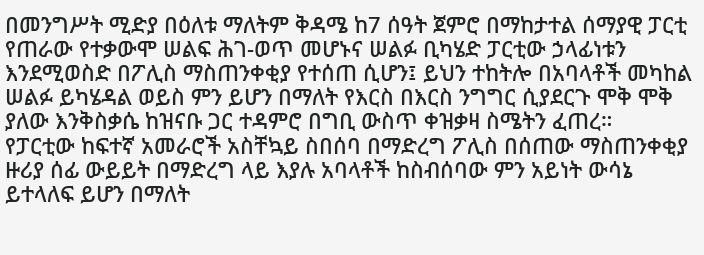በመንግሥት ሚድያ በዕለቱ ማለትም ቅዳሜ ከ7 ሰዓት ጀምሮ በማከታተል ሰማያዊ ፓርቲ የጠራው የተቃውሞ ሠልፍ ሕገ-ወጥ መሆኑና ሠልፉ ቢካሄድ ፓርቲው ኃላፊነቱን እንደሚወስድ በፖሊስ ማስጠንቀቂያ የተሰጠ ሲሆን፤ ይህን ተከትሎ በአባላቶች መካከል ሠልፉ ይካሄዳል ወይስ ምን ይሆን በማለት የእርስ በእርስ ንግግር ሲያደርጉ ሞቅ ሞቅ ያለው እንቅስቃሴ ከዝናቡ ጋር ተዳምሮ በግቢ ውስጥ ቀዝቃዛ ስሜትን ፈጠረ።
የፓርቲው ከፍተኛ አመራሮች አስቸኳይ ስበሰባ በማድረግ ፖሊስ በሰጠው ማስጠንቀቂያ ዙሪያ ሰፊ ውይይት በማድረግ ላይ እያሉ አባላቶች ከስብሰባው ምን አይነት ውሳኔ ይተላለፍ ይሆን በማለት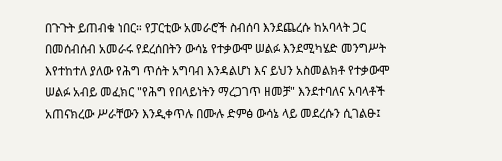በጉጉት ይጠብቁ ነበር። የፓርቲው አመራሮች ስብሰባ እንደጨረሱ ከአባላት ጋር በመሰብሰብ አመራሩ የደረሰበትን ውሳኔ የተቃውሞ ሠልፉ እንደሚካሄድ መንግሥት እየተከተለ ያለው የሕግ ጥሰት አግባብ እንዳልሆነ እና ይህን አስመልክቶ የተቃውሞ ሠልፉ አብይ መፈክር "የሕግ የበላይነትን ማረጋገጥ ዘመቻ" እንደተባለና አባላቶች አጠናክረው ሥራቸውን እንዲቀጥሉ በሙሉ ድምፅ ውሳኔ ላይ መደረሱን ሲገልፁ፤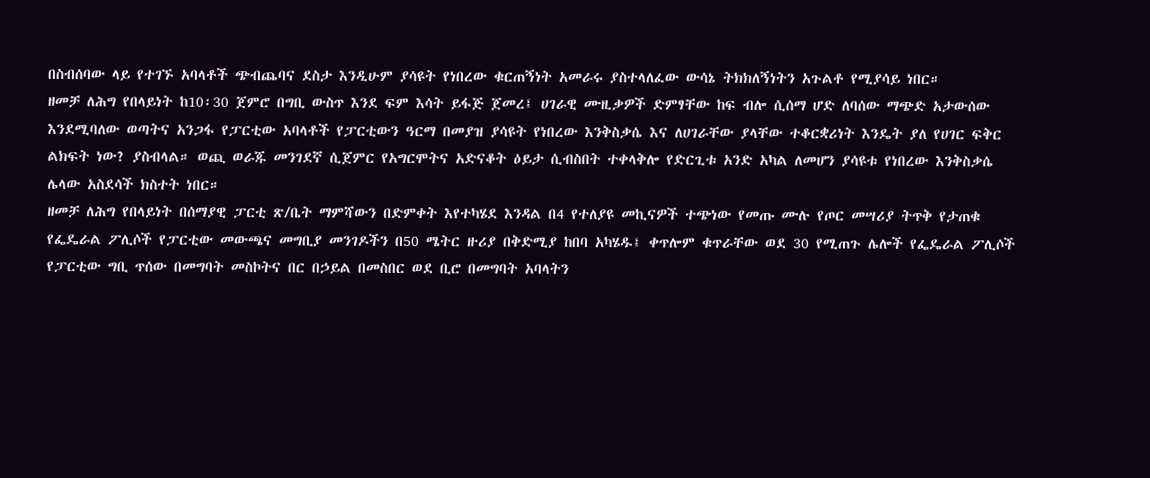በስብሰባው ላይ የተገኙ አባላቶች ጭብጨባና ደስታ እንዲሁም ያሳዩት የነበረው ቁርጠኝነት አመራሩ ያስተላለፈው ውሳኔ ትክክለኝነትን አጉልቶ የሚያሳይ ነበር።
ዘመቻ ለሕግ የበላይነት ከ10፡30 ጀምሮ በግቢ ውስጥ እንደ ፍም እሳት ይፋጅ ጀመረ፤ ሀገራዊ ሙዚቃዎች ድምፃቸው ከፍ ብሎ ሲሰማ ሆድ ለባሰው ማጭድ አታውሰው እንደሚባለው ወጣትና አንጋፋ የፓርቲው አባላቶች የፓርቲውን ዓርማ በመያዝ ያሳዩት የነበረው እንቅስቃሴ እና ለሀገራቸው ያላቸው ተቆርቋሪነት እንዴት ያለ የሀገር ፍቅር ልክፍት ነው? ያስብላል። ወጪ ወራጁ መንገደኛ ሲጀምር የአግርሞትና አድናቆት ዕይታ ሲብስበት ተቀላቅሎ የድርጊቱ አንድ አካል ለመሆን ያሳዩቱ የነበረው እንቅስቃሴ ሌላው አስደሳች ክስተት ነበር።
ዘመቻ ለሕግ የበላይነት በሰማያዊ ፓርቲ ጽ/ቤት ማምሻውን በድምቀት እየተካሄደ እንዳል በ4 የተለያዩ መኪናዎች ተጭነው የመጡ ሙሉ የጦር መሣሪያ ትጥቅ የታጠቁ የፌዴራል ፖሊሶች የፓርቲው መውጫና መግቢያ መንገዶችን በ50 ሜትር ዙሪያ በቅድሚያ ከበባ አካሄዱ፤ ቀጥሎም ቁጥራቸው ወደ 30 የሚጠጉ ሌሎች የፌዴራል ፖሊሶች የፓርቲው ግቢ ጥሰው በመግባት መስኮትና በር በኃይል በመስበር ወደ ቢሮ በመግባት አባላትን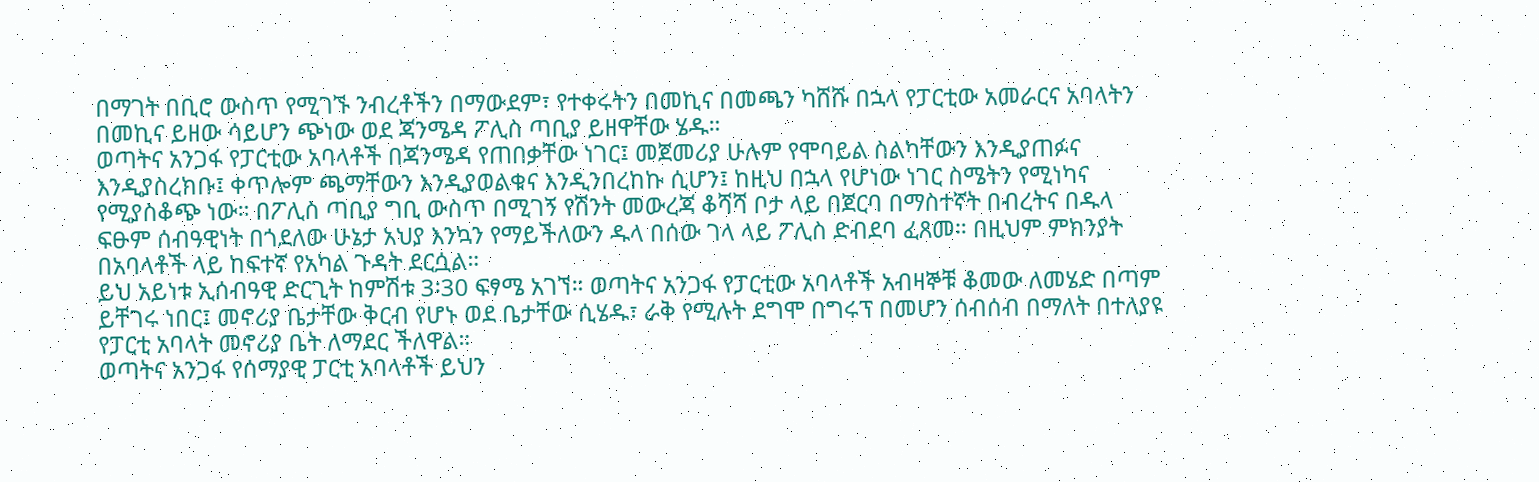በማገት በቢሮ ውስጥ የሚገኙ ንብረቶችን በማውደም፣ የተቀሩትን በመኪና በመጫን ካሸሹ በኋላ የፓርቲው አመራርና አባላትን በመኪና ይዘው ሳይሆን ጭነው ወደ ጃንሜዳ ፖሊስ ጣቢያ ይዘዋቸው ሄዱ።
ወጣትና አንጋፋ የፓርቲው አባላቶች በጃንሜዳ የጠበቃቸው ነገር፤ መጀመሪያ ሁሉም የሞባይል ስልካቸውን እንዲያጠፉና እንዲያስረክቡ፤ ቀጥሎም ጫማቸውን እንዲያወልቁና እንዲንበረከኩ ሲሆን፤ ከዚህ በኋላ የሆነው ነገር ስሜትን የሚነካና የሚያስቆጭ ነው። በፖሊስ ጣቢያ ግቢ ውስጥ በሚገኝ የሽንት መውረጃ ቆሻሻ ቦታ ላይ በጀርባ በማስተኛት በብረትና በዱላ ፍፁም ሰብዓዊነት በጎደለው ሁኔታ አህያ እንኳን የማይችለውን ዱላ በሰው ገላ ላይ ፖሊስ ድብደባ ፈጸመ። በዚህም ምክንያት በአባላቶች ላይ ከፍተኛ የአካል ጉዳት ደርሷል።
ይህ አይነቱ ኢሰብዓዊ ድርጊት ከምሽቱ 3፡30 ፍፃሜ አገኘ። ወጣትና አንጋፋ የፓርቲው አባላቶች አብዛኞቹ ቆመው ለመሄድ በጣም ይቸገሩ ነበር፤ መኖሪያ ቤታቸው ቅርብ የሆኑ ወደ ቤታቸው ሲሄዱ፣ ራቅ የሚሉት ደግሞ በግሩፕ በመሆን ሰብሰብ በማለት በተለያዩ የፓርቲ አባላት መኖሪያ ቤት ለማደር ችለዋል።
ወጣትና አንጋፋ የሰማያዊ ፓርቲ አባላቶች ይህን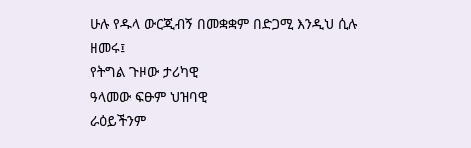ሁሉ የዱላ ውርጂብኝ በመቋቋም በድጋሚ እንዲህ ሲሉ ዘመሩ፤
የትግል ጉዞው ታሪካዊ
ዓላመው ፍፁም ህዝባዊ
ራዕይችንም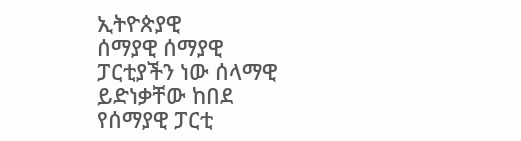ኢትዮጵያዊ
ሰማያዊ ሰማያዊ
ፓርቲያችን ነው ሰላማዊ
ይድነቃቸው ከበደ
የሰማያዊ ፓርቲ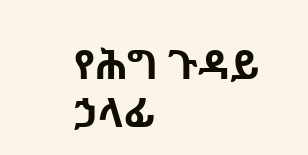የሕግ ጉዳይ ኃላፊ